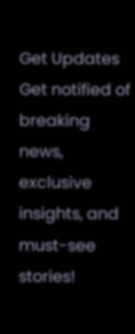Get Updates
Get notified of breaking news, exclusive insights, and must-see stories!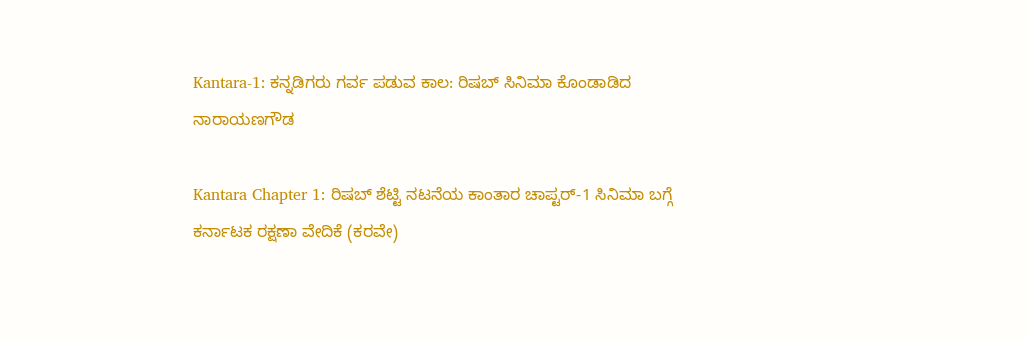Kantara-1: ಕನ್ನಡಿಗರು ಗರ್ವ ಪಡುವ ಕಾಲ: ರಿಷಬ್‌ ಸಿನಿಮಾ ಕೊಂಡಾಡಿದ ನಾರಾಯಣಗೌಡ

Kantara Chapter 1: ರಿಷಬ್‌ ಶೆಟ್ಟಿ ನಟನೆಯ ಕಾಂತಾರ ಚಾಪ್ಟರ್-1 ಸಿನಿಮಾ ಬಗ್ಗೆ ಕರ್ನಾಟಕ ರಕ್ಷಣಾ ವೇದಿಕೆ (ಕರವೇ)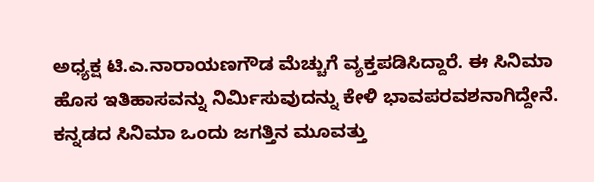ಅಧ್ಯಕ್ಷ ಟಿ.ಎ.ನಾರಾಯಣಗೌಡ ಮೆಚ್ಚುಗೆ ವ್ಯಕ್ತಪಡಿಸಿದ್ದಾರೆ. ಈ ಸಿನಿಮಾ ಹೊಸ ಇತಿಹಾಸವನ್ನು ನಿರ್ಮಿಸುವುದನ್ನು ಕೇಳಿ ಭಾವಪರವಶನಾಗಿದ್ದೇನೆ. ಕನ್ನಡದ ಸಿನಿಮಾ ಒಂದು ಜಗತ್ತಿನ ಮೂವತ್ತು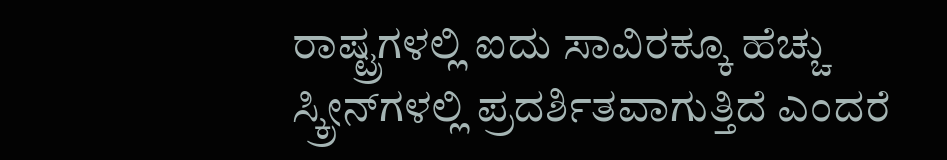ರಾಷ್ಟ್ರಗಳಲ್ಲಿ ಐದು ಸಾವಿರಕ್ಕೂ ಹೆಚ್ಚು ಸ್ಕ್ರೀನ್‌ಗಳಲ್ಲಿ ಪ್ರದರ್ಶಿತವಾಗುತ್ತಿದೆ ಎಂದರೆ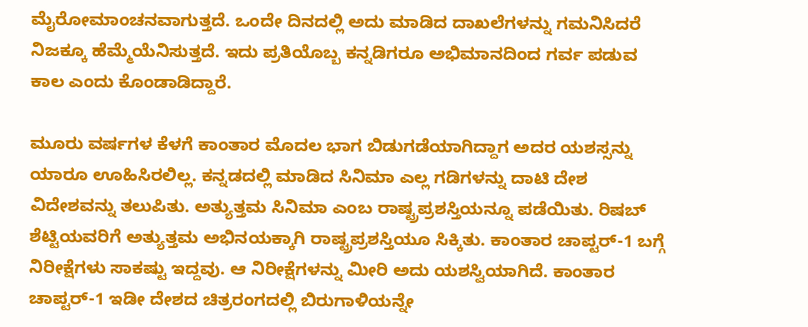ಮೈರೋಮಾಂಚನವಾಗುತ್ತದೆ. ಒಂದೇ ದಿನದಲ್ಲಿ ಅದು ಮಾಡಿದ ದಾಖಲೆಗಳನ್ನು ಗಮನಿಸಿದರೆ ನಿಜಕ್ಕೂ ಹೆಮ್ಮೆಯೆನಿಸುತ್ತದೆ. ಇದು ಪ್ರತಿಯೊಬ್ಬ ಕನ್ನಡಿಗರೂ ಅಭಿಮಾನದಿಂದ ಗರ್ವ ಪಡುವ ಕಾಲ ಎಂದು ಕೊಂಡಾಡಿದ್ದಾರೆ.

ಮೂರು ವರ್ಷಗಳ ಕೆಳಗೆ ಕಾಂತಾರ ಮೊದಲ ಭಾಗ ಬಿಡುಗಡೆಯಾಗಿದ್ದಾಗ ಅದರ ಯಶಸ್ಸನ್ನು ಯಾರೂ ಊಹಿಸಿರಲಿಲ್ಲ. ಕನ್ನಡದಲ್ಲಿ ಮಾಡಿದ ಸಿನಿಮಾ ಎಲ್ಲ ಗಡಿಗಳನ್ನು ದಾಟಿ ದೇಶ ವಿದೇಶವನ್ನು ತಲುಪಿತು. ಅತ್ಯುತ್ತಮ ಸಿನಿಮಾ ಎಂಬ ರಾಷ್ಟ್ರಪ್ರಶಸ್ತಿಯನ್ನೂ ಪಡೆಯಿತು. ರಿಷಬ್ ಶೆಟ್ಟಿಯವರಿಗೆ ಅತ್ಯುತ್ತಮ ಅಭಿನಯಕ್ಕಾಗಿ ರಾಷ್ಟ್ರಪ್ರಶಸ್ತಿಯೂ ಸಿಕ್ಕಿತು. ಕಾಂತಾರ ಚಾಪ್ಟರ್-1 ಬಗ್ಗೆ ನಿರೀಕ್ಷೆಗಳು ಸಾಕಷ್ಟು ಇದ್ದವು. ಆ ನಿರೀಕ್ಷೆಗಳನ್ನು ಮೀರಿ ಅದು ಯಶಸ್ವಿಯಾಗಿದೆ. ಕಾಂತಾರ ಚಾಪ್ಟರ್-1 ಇಡೀ ದೇಶದ ಚಿತ್ರರಂಗದಲ್ಲಿ ಬಿರುಗಾಳಿಯನ್ನೇ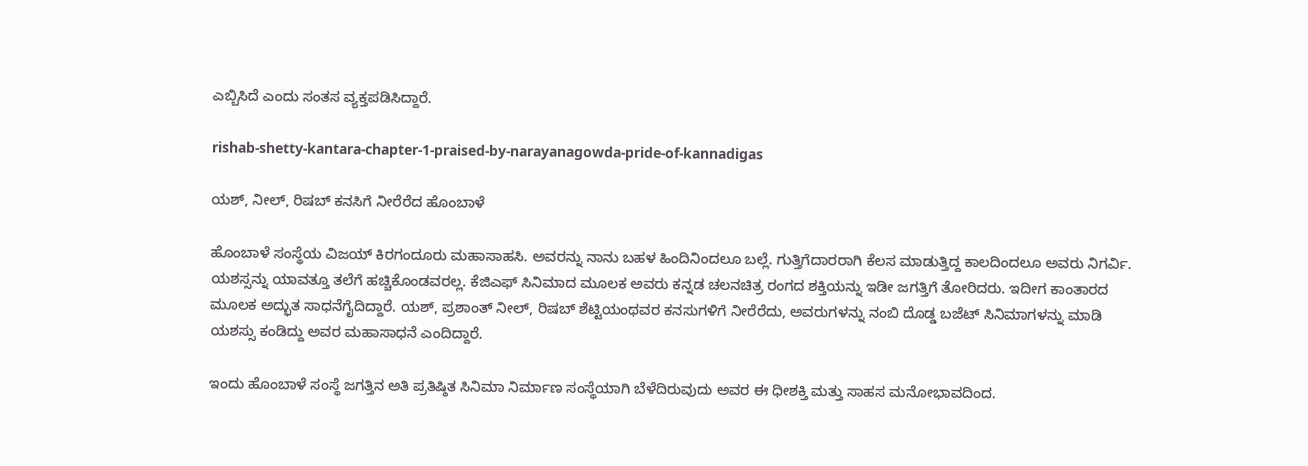ಎಬ್ಬಿಸಿದೆ ಎಂದು ಸಂತಸ ವ್ಯಕ್ತಪಡಿಸಿದ್ದಾರೆ.

rishab-shetty-kantara-chapter-1-praised-by-narayanagowda-pride-of-kannadigas

ಯಶ್, ನೀಲ್, ರಿಷಬ್ ಕನಸಿಗೆ ನೀರೆರೆದ ಹೊಂಬಾಳೆ

ಹೊಂಬಾಳೆ ಸಂಸ್ಥೆಯ ವಿಜಯ್ ಕಿರಗಂದೂರು ಮಹಾಸಾಹಸಿ. ಅವರನ್ನು ನಾನು ಬಹಳ ಹಿಂದಿನಿಂದಲೂ ಬಲ್ಲೆ. ಗುತ್ತಿಗೆದಾರರಾಗಿ ಕೆಲಸ ಮಾಡುತ್ತಿದ್ದ ಕಾಲದಿಂದಲೂ ಅವರು ನಿಗರ್ವಿ. ಯಶಸ್ಸನ್ನು ಯಾವತ್ತೂ ತಲೆಗೆ ಹಚ್ಚಿಕೊಂಡವರಲ್ಲ. ಕೆಜಿಎಫ್ ಸಿನಿಮಾದ ಮೂಲಕ ಅವರು ಕನ್ನಡ ಚಲನಚಿತ್ರ ರಂಗದ ಶಕ್ತಿಯನ್ನು ಇಡೀ ಜಗತ್ತಿಗೆ ತೋರಿದರು. ಇದೀಗ ಕಾಂತಾರದ ಮೂಲಕ ಅದ್ಭುತ ಸಾಧನೆಗೈದಿದ್ದಾರೆ. ಯಶ್, ಪ್ರಶಾಂತ್ ನೀಲ್, ರಿಷಬ್ ಶೆಟ್ಟಿಯಂಥವರ ಕನಸುಗಳಿಗೆ ನೀರೆರೆದು, ಅವರುಗಳನ್ನು ನಂಬಿ ದೊಡ್ಡ ಬಜೆಟ್ ಸಿನಿಮಾಗಳನ್ನು ಮಾಡಿ ಯಶಸ್ಸು ಕಂಡಿದ್ದು ಅವರ ಮಹಾಸಾಧನೆ ಎಂದಿದ್ದಾರೆ.

ಇಂದು ಹೊಂಬಾಳೆ ಸಂಸ್ಥೆ ಜಗತ್ತಿನ ಅತಿ ಪ್ರತಿಷ್ಠಿತ ಸಿನಿಮಾ ನಿರ್ಮಾಣ ಸಂಸ್ಥೆಯಾಗಿ ಬೆಳೆದಿರುವುದು ಅವರ ಈ ಧೀಶಕ್ತಿ ಮತ್ತು ಸಾಹಸ ಮನೋಭಾವದಿಂದ.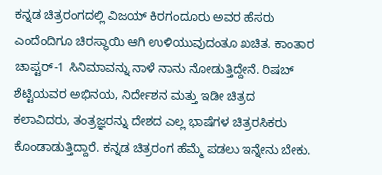ಕನ್ನಡ ಚಿತ್ರರಂಗದಲ್ಲಿ ವಿಜಯ್ ಕಿರಗಂದೂರು ಅವರ ಹೆಸರು ಎಂದೆಂದಿಗೂ ಚಿರಸ್ಥಾಯಿ ಆಗಿ ಉಳಿಯುವುದಂತೂ ಖಚಿತ. ಕಾಂತಾರ ಚಾಪ್ಟರ್-1 ಸಿನಿಮಾವನ್ನು ನಾಳೆ ನಾನು ನೋಡುತ್ತಿದ್ದೇನೆ. ರಿಷಬ್ ಶೆಟ್ಟಿಯವರ ಅಭಿನಯ, ನಿರ್ದೇಶನ ಮತ್ತು ಇಡೀ ಚಿತ್ರದ ಕಲಾವಿದರು, ತಂತ್ರಜ್ಞರನ್ನು ದೇಶದ ಎಲ್ಲ ಭಾಷೆಗಳ ಚಿತ್ರರಸಿಕರು ಕೊಂಡಾಡುತ್ತಿದ್ದಾರೆ. ಕನ್ನಡ ಚಿತ್ರರಂಗ ಹೆಮ್ಮೆ ಪಡಲು ಇನ್ನೇನು ಬೇಕು.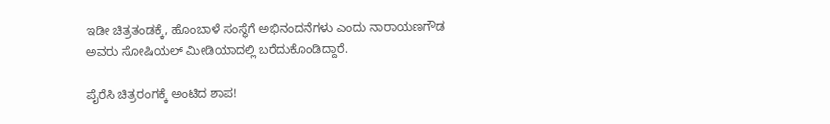ಇಡೀ ಚಿತ್ರತಂಡಕ್ಕೆ, ಹೊಂಬಾಳೆ ಸಂಸ್ಥೆಗೆ ಅಭಿನಂದನೆಗಳು ಎಂದು ನಾರಾಯಣಗೌಡ ಅವರು ಸೋಷಿಯಲ್‌ ಮೀಡಿಯಾದಲ್ಲಿ ಬರೆದುಕೊಂಡಿದ್ದಾರೆ.

ಪೈರೆಸಿ ಚಿತ್ರರಂಗಕ್ಕೆ ಅಂಟಿದ ಶಾಪ!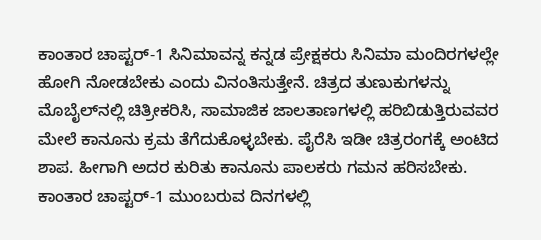ಕಾಂತಾರ ಚಾಪ್ಟರ್-1 ಸಿನಿಮಾವನ್ನ ಕನ್ನಡ ಪ್ರೇಕ್ಷಕರು ಸಿನಿಮಾ ಮಂದಿರಗಳಲ್ಲೇ ಹೋಗಿ ನೋಡಬೇಕು ಎಂದು ವಿನಂತಿಸುತ್ತೇನೆ. ಚಿತ್ರದ ತುಣುಕುಗಳನ್ನು ಮೊಬೈಲ್‌ನಲ್ಲಿ ಚಿತ್ರೀಕರಿಸಿ, ಸಾಮಾಜಿಕ ಜಾಲತಾಣಗಳಲ್ಲಿ ಹರಿಬಿಡುತ್ತಿರುವವರ ಮೇಲೆ ಕಾನೂನು ಕ್ರಮ ತೆಗೆದುಕೊಳ್ಳಬೇಕು. ಪೈರೆಸಿ ಇಡೀ ಚಿತ್ರರಂಗಕ್ಕೆ ಅಂಟಿದ ಶಾಪ. ಹೀಗಾಗಿ ಅದರ ಕುರಿತು ಕಾನೂನು ಪಾಲಕರು ಗಮನ ಹರಿಸಬೇಕು. ಕಾಂತಾರ ಚಾಪ್ಟರ್-1 ಮುಂಬರುವ ದಿನಗಳಲ್ಲಿ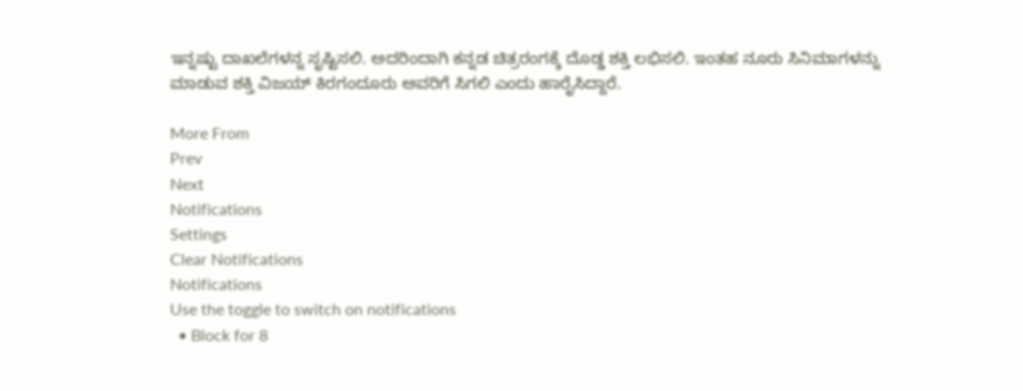ಇನ್ನಷ್ಟು ದಾಖಲೆಗಳನ್ನ ಸೃಷ್ಟಿಸಲಿ. ಅದರಿಂದಾಗಿ ಕನ್ನಡ ಚಿತ್ರರಂಗಕ್ಕೆ ದೊಡ್ಡ ಶಕ್ತಿ ಲಭಿಸಲಿ. ಇಂತಹ ನೂರು ಸಿನಿಮಾಗಳನ್ನು ಮಾಡುವ ಶಕ್ತಿ ವಿಜಯ್ ಕಿರಗಂದೂರು ಅವರಿಗೆ ಸಿಗಲಿ ಎಂದು ಹಾರೈಸಿದ್ದಾರೆ.

More From
Prev
Next
Notifications
Settings
Clear Notifications
Notifications
Use the toggle to switch on notifications
  • Block for 8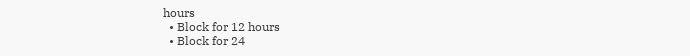hours
  • Block for 12 hours
  • Block for 24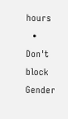hours
  • Don't block
Gender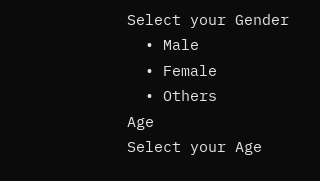Select your Gender
  • Male
  • Female
  • Others
Age
Select your Age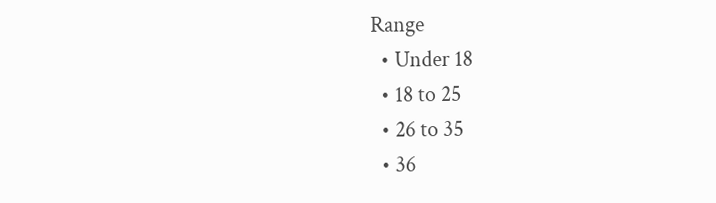Range
  • Under 18
  • 18 to 25
  • 26 to 35
  • 36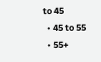to 45
  • 45 to 55
  • 55+